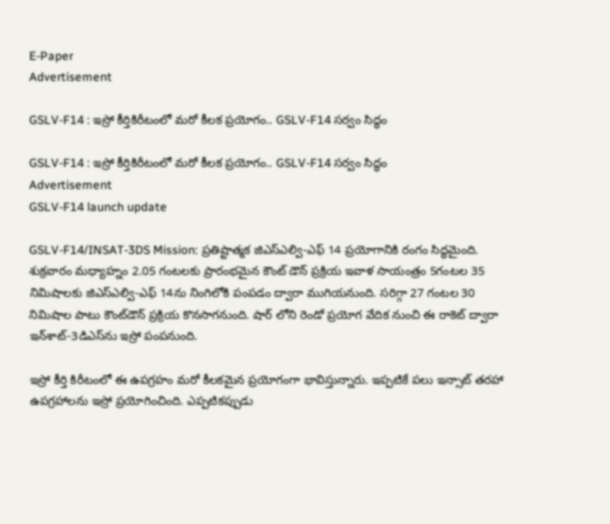E-Paper
Advertisement

GSLV-F14 : ఇస్రో కీర్తికిరీటంలో మరో కీలక ప్రయోగం.. GSLV-F14 సర్వం సిద్ధం

GSLV-F14 : ఇస్రో కీర్తికిరీటంలో మరో కీలక ప్రయోగం.. GSLV-F14 సర్వం సిద్ధం
Advertisement
GSLV-F14 launch update

GSLV-F14/INSAT-3DS Mission: ప్రతిష్టాత్మక జిఎస్‌ఎల్వి-ఎఫ్‌ 14 ప్రయోగానికి రంగం సిద్ధమైంది. శుక్రవారం మధ్యాహ్నం 2.05 గంటలకు ప్రారంభమైన కౌంట్‌ డౌన్‌ ప్రక్రియ ఇవాళ సాయంత్రం 5గంటల 35 నిమిషాలకు జిఎస్‌ఎల్వి-ఎఫ్‌ 14ను నింగిలోకి పంపడం ద్వారా ముగియనుంది. సరిగ్గా 27 గంటల 30 నిమిషాల పాటు కౌంట్‌డౌన్‌ ప్రక్రియ కొనసాగనుంది. షార్‌ లోని రెండో ప్రయోగ వేదిక నుంచి ఈ రాకెట్‌ ద్వారా ఇన్‌శాట్‌-3డిఎస్‌ను ఇస్రో పంపనుంది.

ఇస్రో కీర్తి కిరీటంలో ఈ ఉపగ్రహం మరో కీలకమైన ప్రయోగంగా భావిస్తున్నారు. ఇప్పటికే పలు ఇన్సాట్‌ తరహా ఉపగ్రహాలను ఇస్రో ప్రయోగించింది. ఎప్పటికప్పుడు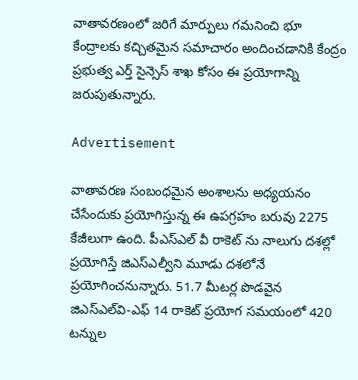వాతావరణంలో జరిగే మార్పులు గమనించి భూ కేంద్రాలకు కచ్చితమైన సమాచారం అందించడానికి కేంద్రం ప్రభుత్వ ఎర్త్‌ సైన్సెస్‌ శాఖ కోసం ఈ ప్రయోగాన్ని జరుపుతున్నారు.

Advertisement

వాతావరణ సంబంధమైన అంశాలను అధ్యయనం చేసేందుకు ప్రయోగిస్తున్న ఈ ఉపగ్రహం బరువు 2275 కేజీలుగా ఉంది. పీఎస్‌ఎల్ వీ రాకెట్‌ ను నాలుగు దశల్లో ప్రయోగిస్తే జిఎస్‌ఎల్వీని మూడు దశలోనే ప్రయోగించనున్నారు. 51.7 మీటర్ల పొడవైన జిఎస్‌ఎల్‌వి-ఎఫ్‌ 14 రాకెట్‌ ప్రయోగ సమయంలో 420 టన్నుల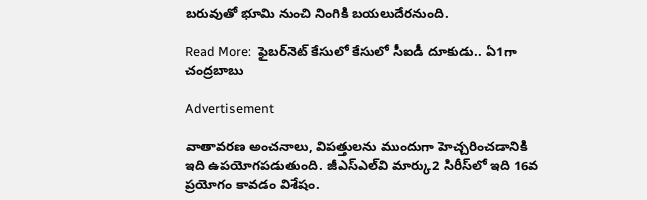బరువుతో భూమి నుంచి నింగికి బయలుదేరనుంది.

Read More:  ఫైబర్‌నెట్ కేసులో కేసులో సీఐడీ దూకుడు.. ఏ1గా చంద్రబాబు

Advertisement

వాతావరణ అంచనాలు, విపత్తులను ముందుగా హెచ్చరించడానికి ఇది ఉపయోగపడుతుంది. జీఎస్‌ఎల్‌వి మార్కు2 సిరీస్‌లో ఇది 16వ ప్రయోగం కావడం విశేషం.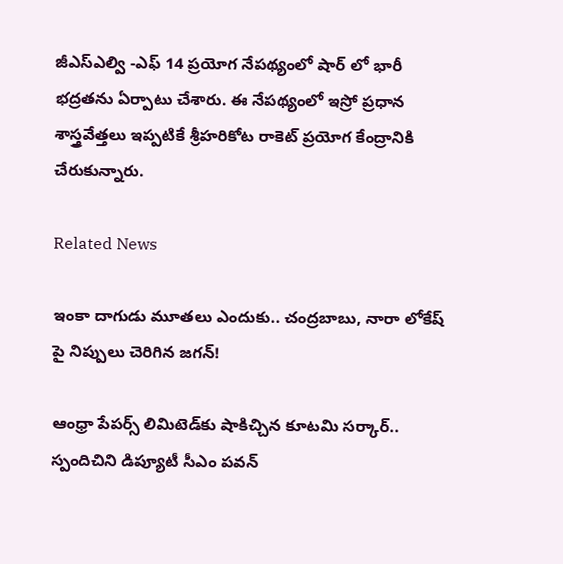జీఎస్ఎల్వి -ఎఫ్ 14 ప్రయోగ నేపథ్యంలో షార్ లో భారీ భద్రతను ఏర్పాటు చేశారు. ఈ నేపథ్యంలో ఇస్రో ప్రధాన శాస్త్రవేత్తలు ఇప్పటికే శ్రీహరికోట రాకెట్ ప్రయోగ కేంద్రానికి చేరుకున్నారు.

Related News

ఇంకా దాగుడు మూతలు ఎందుకు.. చంద్రబాబు, నారా లోకేష్ పై నిప్పులు చెరిగిన జగన్!

ఆంధ్రా పేపర్స్ లిమిటెడ్‌కు షాకిచ్చిన కూటమి సర్కార్.. స్పందిచిని డిప్యూటీ సీఎం పవన్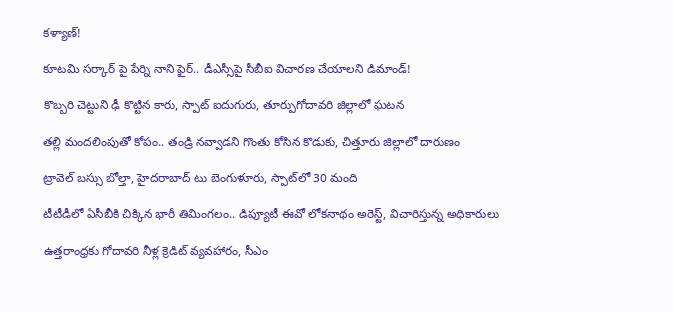కళ్యాణ్!

కూటమి సర్కార్ పై పేర్ని నాని ఫైర్.. డీఎస్సీపై సీబీఐ విచారణ చేయాలని డిమాండ్!

కొబ్బరి చెట్టుని ఢీ కొట్టిన కారు, స్పాట్ ఐదుగురు, తూర్పుగోదావరి జిల్లాలో ఘటన

తల్లి మందలింపుతో కోపం.. తండ్రి నవ్వాడని గొంతు కోసిన కొడుకు, చిత్తూరు జిల్లాలో దారుణం

ట్రావెల్ బస్సు బోల్తా, హైదరాబాద్ టు బెంగుళూరు, స్పాట్‌లో 30 మంది

టీటీడీలో ఏసీబీకి చిక్కిన భారీ తిమింగలం.. డిప్యూటీ ఈవో లోకనాథం అరెస్ట్, విచారిస్తున్న అధికారులు

ఉత్తరాంధ్రకు గోదావరి నీళ్ల క్రెడిట్ వ్యవహారం, సీఎం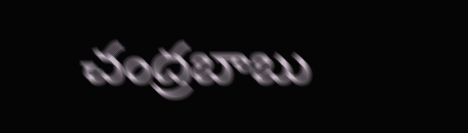చంద్రబాబు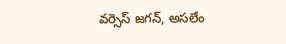వర్సెస్ జగన్, అసలేం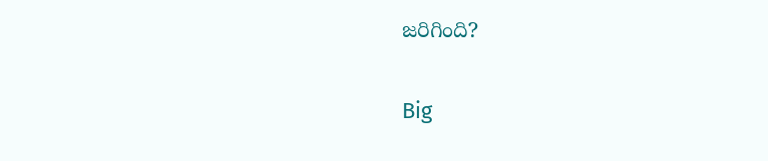జరిగింది?

Big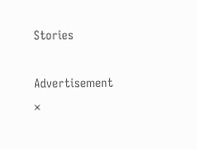Stories

Advertisement
×